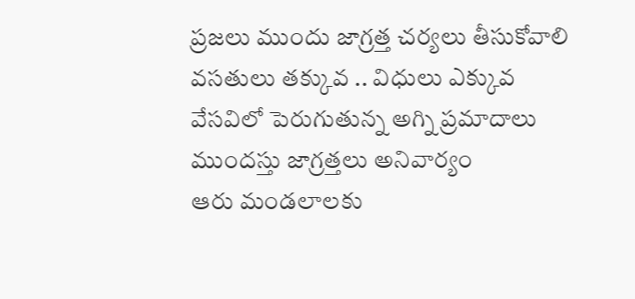ప్రజలు ముందు జాగ్రత్త చర్యలు తీసుకోవాలి
వసతులు తక్కువ .. విధులు ఎక్కువ వేసవిలో పెరుగుతున్న అగ్ని ప్రమాదాలు ముందస్తు జాగ్రత్తలు అనివార్యం
ఆరు మండలాలకు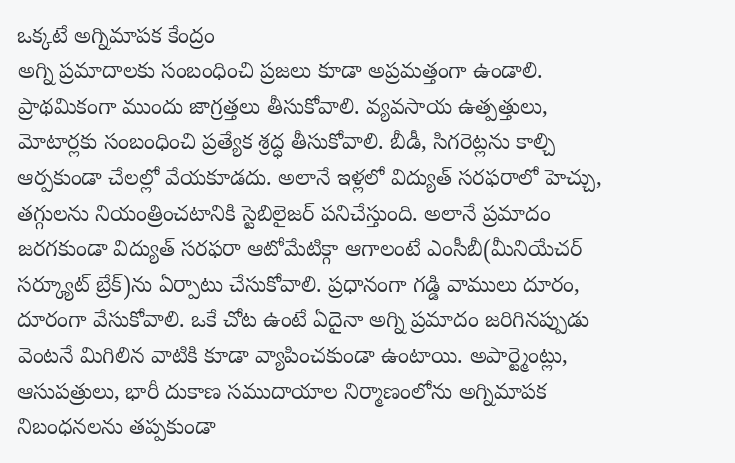ఒక్కటే అగ్నిమాపక కేంద్రం
అగ్ని ప్రమాదాలకు సంబంధించి ప్రజలు కూడా అప్రమత్తంగా ఉండాలి. ప్రాథమికంగా ముందు జాగ్రత్తలు తీసుకోవాలి. వ్యవసాయ ఉత్పత్తులు, మోటార్లకు సంబంధించి ప్రత్యేక శ్రద్ధ తీసుకోవాలి. బీడీ, సిగరెట్లను కాల్చి ఆర్పకుండా చేలల్లో వేయకూడదు. అలానే ఇళ్లలో విద్యుత్ సరఫరాలో హెచ్చు, తగ్గులను నియంత్రించటానికి స్టెబిలైజర్ పనిచేస్తుంది. అలానే ప్రమాదం జరగకుండా విద్యుత్ సరఫరా ఆటోమేటిక్గా ఆగాలంటే ఎంసీబీ(మీనియేచర్ సర్క్యూట్ బ్రేక్)ను ఏర్పాటు చేసుకోవాలి. ప్రధానంగా గడ్డి వాములు దూరం, దూరంగా వేసుకోవాలి. ఒకే చోట ఉంటే ఏదైనా అగ్ని ప్రమాదం జరిగినప్పుడు వెంటనే మిగిలిన వాటికి కూడా వ్యాపించకుండా ఉంటాయి. అపార్ట్మెంట్లు, ఆసుపత్రులు, భారీ దుకాణ సముదాయాల నిర్మాణంలోను అగ్నిమాపక నిబంధనలను తప్పకుండా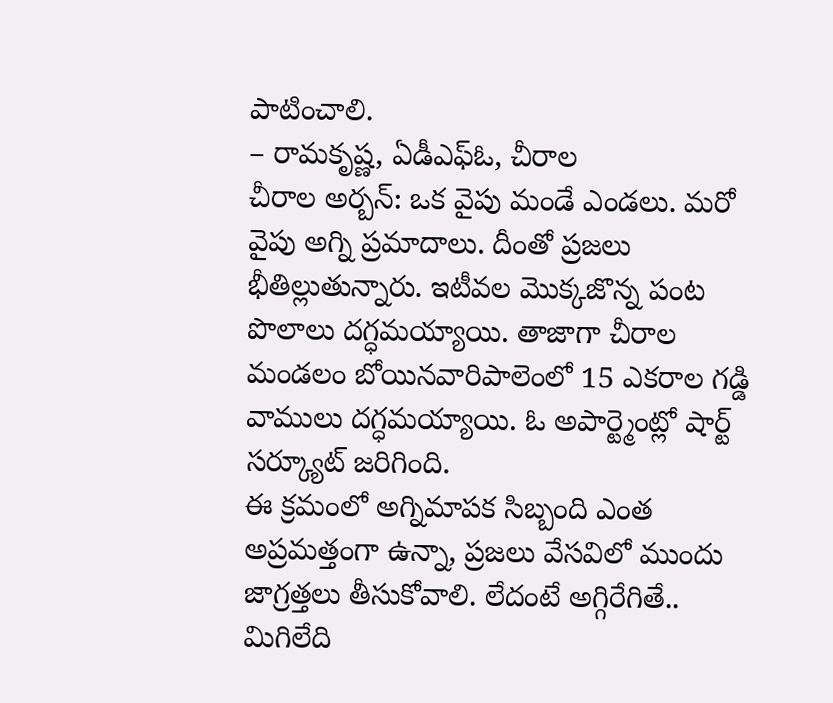పాటించాలి.
– రామకృష్ణ, ఏడీఎఫ్ఓ, చీరాల
చీరాల అర్బన్: ఒక వైపు మండే ఎండలు. మరో వైపు అగ్ని ప్రమాదాలు. దీంతో ప్రజలు భీతిల్లుతున్నారు. ఇటీవల మొక్కజొన్న పంట పొలాలు దగ్ధమయ్యాయి. తాజాగా చీరాల మండలం బోయినవారిపాలెంలో 15 ఎకరాల గడ్డి వాములు దగ్ధమయ్యాయి. ఓ అపార్ట్మెంట్లో షార్ట్ సర్క్యూట్ జరిగింది.
ఈ క్రమంలో అగ్నిమాపక సిబ్బంది ఎంత అప్రమత్తంగా ఉన్నా, ప్రజలు వేసవిలో ముందు జాగ్రత్తలు తీసుకోవాలి. లేదంటే అగ్గిరేగితే.. మిగిలేది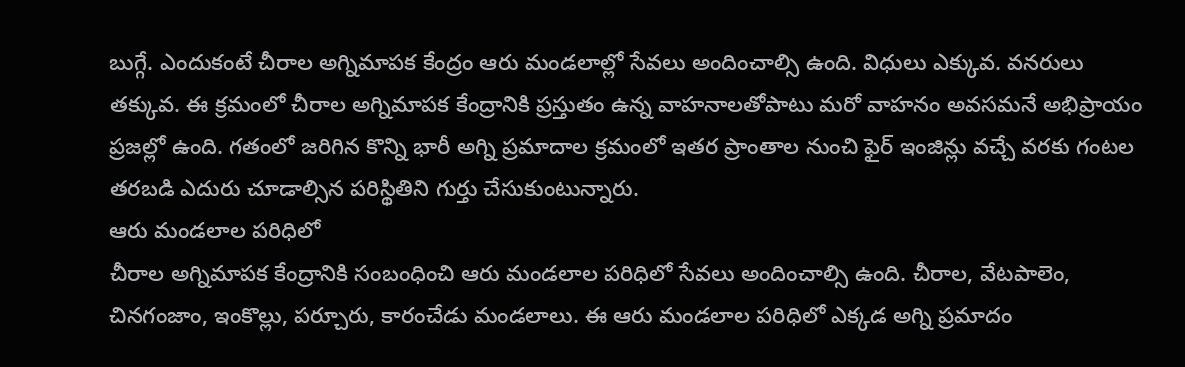బుగ్గే. ఎందుకంటే చీరాల అగ్నిమాపక కేంద్రం ఆరు మండలాల్లో సేవలు అందించాల్సి ఉంది. విధులు ఎక్కువ. వనరులు తక్కువ. ఈ క్రమంలో చీరాల అగ్నిమాపక కేంద్రానికి ప్రస్తుతం ఉన్న వాహనాలతోపాటు మరో వాహనం అవసమనే అభిప్రాయం ప్రజల్లో ఉంది. గతంలో జరిగిన కొన్ని భారీ అగ్ని ప్రమాదాల క్రమంలో ఇతర ప్రాంతాల నుంచి ఫైర్ ఇంజిన్లు వచ్చే వరకు గంటల తరబడి ఎదురు చూడాల్సిన పరిస్థితిని గుర్తు చేసుకుంటున్నారు.
ఆరు మండలాల పరిధిలో
చీరాల అగ్నిమాపక కేంద్రానికి సంబంధించి ఆరు మండలాల పరిధిలో సేవలు అందించాల్సి ఉంది. చీరాల, వేటపాలెం, చినగంజాం, ఇంకొల్లు, పర్చూరు, కారంచేడు మండలాలు. ఈ ఆరు మండలాల పరిధిలో ఎక్కడ అగ్ని ప్రమాదం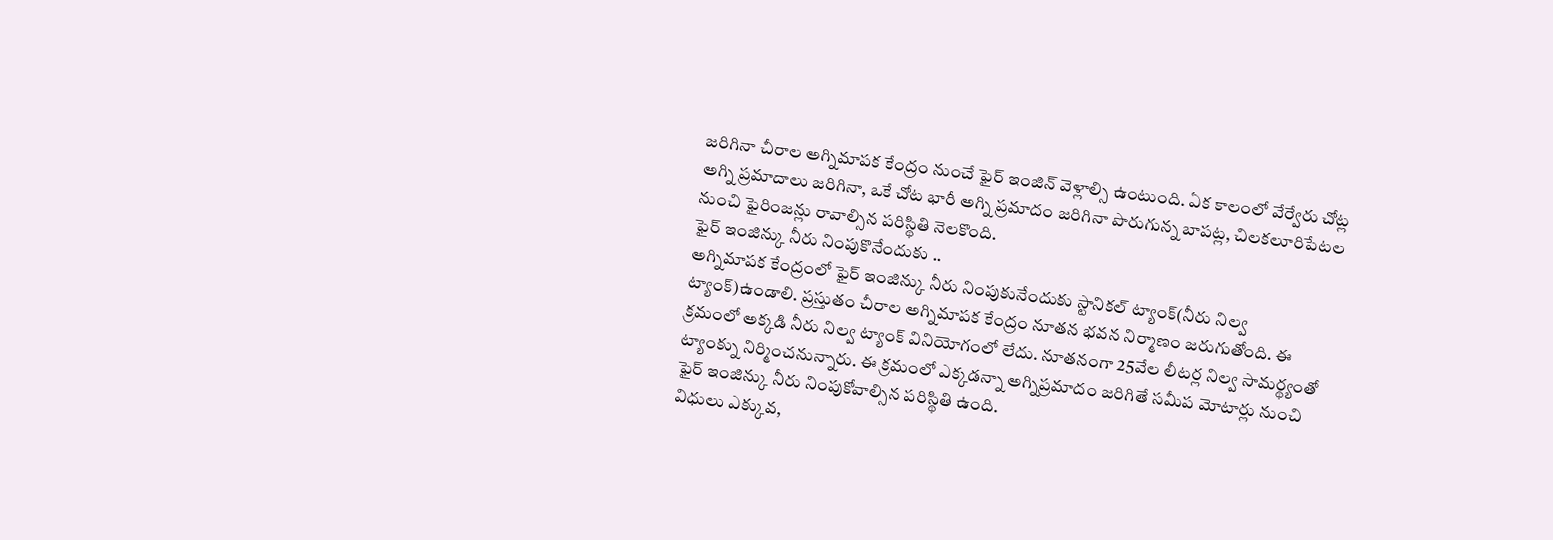జరిగినా చీరాల అగ్నిమాపక కేంద్రం నుంచే ఫైర్ ఇంజిన్ వెళ్లాల్సి ఉంటుంది. ఏక కాలంలో వేర్వేరు చోట్ల అగ్ని ప్రమాదాలు జరిగినా, ఒకే చోట భారీ అగ్ని ప్రమాదం జరిగినా పొరుగున్న బాపట్ల, చిలకలూరిపేటల నుంచి ఫైరింజన్లు రావాల్సిన పరిస్థితి నెలకొంది.
ఫైర్ ఇంజిన్కు నీరు నింపుకొనేందుకు ..
అగ్నిమాపక కేంద్రంలో ఫైర్ ఇంజిన్కు నీరు నింపుకునేందుకు స్టానికల్ ట్యాంక్(నీరు నిల్వ ట్యాంక్)ఉండాలి. ప్రస్తుతం చీరాల అగ్నిమాపక కేంద్రం నూతన భవన నిర్మాణం జరుగుతోంది. ఈ క్రమంలో అక్కడి నీరు నిల్వ ట్యాంక్ వినియోగంలో లేదు. నూతనంగా 25వేల లీటర్ల నిల్వ సామర్థ్యంతో ట్యాంక్ను నిర్మించనున్నారు. ఈ క్రమంలో ఎక్కడన్నా అగ్నిప్రమాదం జరిగితే సమీప మోటార్లు నుంచి ఫైర్ ఇంజిన్కు నీరు నింపుకోవాల్సిన పరిస్థితి ఉంది.
విధులు ఎక్కువ,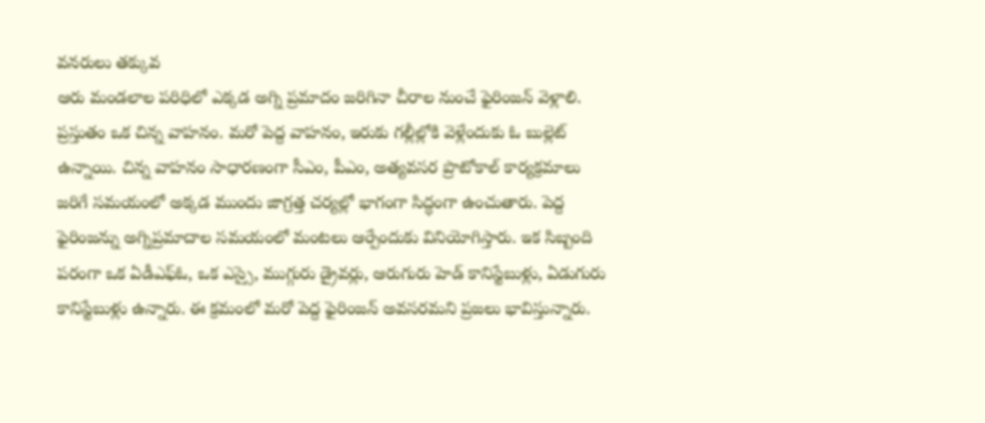వనరులు తక్కువ
ఆరు మండలాల పరిధిలో ఎక్కడ అగ్ని ప్రమాదం జరిగినా చీరాల నుంచే ఫైరింజన్ వెళ్లాలి. ప్రస్తుతం ఒక చిన్న వాహనం. మరో పెద్ద వాహనం, ఇరుకు గల్లీల్లోకి వెళ్లేందుకు ఓ బుల్లెట్ ఉన్నాయి. చిన్న వాహనం సాధారణంగా సీఎం, పీఎం, అత్యవసర ప్రొటోకాల్ కార్యక్రమాలు జరిగే సమయంలో అక్కడ ముందు జాగ్రత్త చర్యల్లో భాగంగా సిద్ధంగా ఉంచుతారు. పెద్ద ఫైరింజన్ను అగ్నిప్రమాదాల సమయంలో మంటలు ఆర్పేందుకు వినియోగిస్తారు. ఇక సిబ్బంది పరంగా ఒక ఏడీఎఫ్ఓ, ఒక ఎస్సై, ముగ్గురు డ్రైవర్లు, ఆరుగురు హెడ్ కానిస్టేబుళ్లు, ఏడుగురు కానిస్టేబుళ్లు ఉన్నారు. ఈ క్రమంలో మరో పెద్ద ఫైరింజన్ అవసరమని ప్రజలు భావిస్తున్నారు.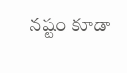నష్టం కూడా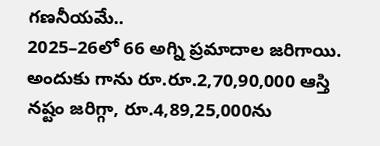గణనీయమే..
2025–26లో 66 అగ్ని ప్రమాదాల జరిగాయి. అందుకు గాను రూ.రూ.2,70,90,000 ఆస్తి నష్టం జరిగ్గా, రూ.4,89,25,000ను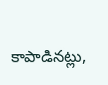కాపాడినట్లు,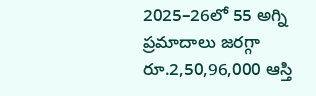2025–26లో 55 అగ్ని ప్రమాదాలు జరగ్గా రూ.2,50,96,000 ఆస్తి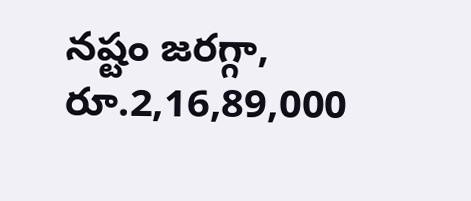నష్టం జరగ్గా, రూ.2,16,89,000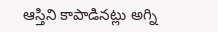ఆస్తిని కాపాడినట్లు అగ్ని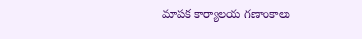మాపక కార్యాలయ గణాంకాలు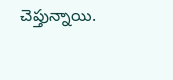చెప్తున్నాయి.